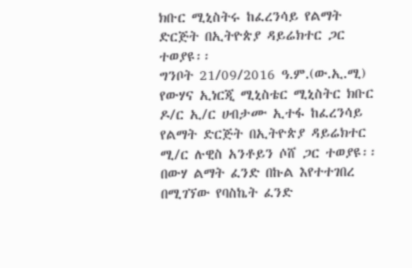ክቡር ሚኒስትሩ ከፈረንሳይ የልማት ድርጅት በኢትዮጵያ ዳይሬክተር ጋር ተወያዩ፡፡
ግንቦት 21/09/2016 ዓ.ም.(ው.ኢ.ሚ) የውሃና ኢነርጂ ሚኒስቴር ሚኒስትር ክቡር ዶ/ር ኢ/ር ሀብታሙ ኢተፋ ከፈረንሳይ የልማት ድርጅት በኢትዮጵያ ዳይሬክተር ሚ/ር ሉዊስ አንቶይን ሶሸ ጋር ተወያዩ፡፡
በውሃ ልማት ፈንድ በኩል እየተተገበረ በሚገኘው የባስኬት ፈንድ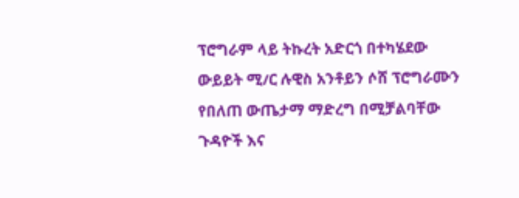ፕሮግራም ላይ ትኩረት አድርጎ በተካሄደው ውይይት ሚ/ር ሉዊስ አንቶይን ሶሸ ፕሮግራሙን የበለጠ ውጤታማ ማድረግ በሚቻልባቸው ጉዳዮች እና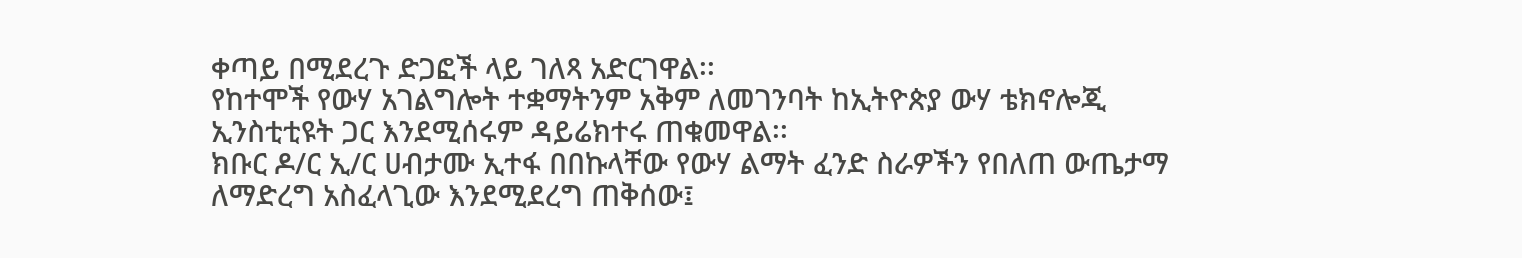ቀጣይ በሚደረጉ ድጋፎች ላይ ገለጻ አድርገዋል፡፡
የከተሞች የውሃ አገልግሎት ተቋማትንም አቅም ለመገንባት ከኢትዮጵያ ውሃ ቴክኖሎጂ ኢንስቲቲዩት ጋር እንደሚሰሩም ዳይሬክተሩ ጠቁመዋል፡፡
ክቡር ዶ/ር ኢ/ር ሀብታሙ ኢተፋ በበኩላቸው የውሃ ልማት ፈንድ ስራዎችን የበለጠ ውጤታማ ለማድረግ አስፈላጊው እንደሚደረግ ጠቅሰው፤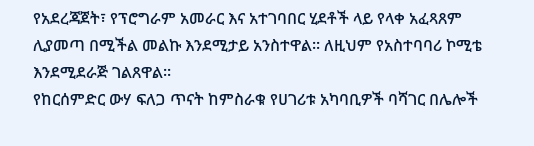የአደረጃጀት፣ የፕሮግራም አመራር እና አተገባበር ሂደቶች ላይ የላቀ አፈጻጸም ሊያመጣ በሚችል መልኩ እንደሚታይ አንስተዋል፡፡ ለዚህም የአስተባባሪ ኮሚቴ እንደሚደራጅ ገልጸዋል፡፡
የከርሰምድር ውሃ ፍለጋ ጥናት ከምስራቁ የሀገሪቱ አካባቢዎች ባሻገር በሌሎች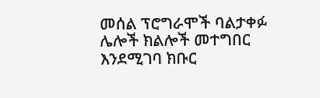መሰል ፕሮግራሞች ባልታቀፉ ሌሎች ክልሎች መተግበር እንደሚገባ ክቡር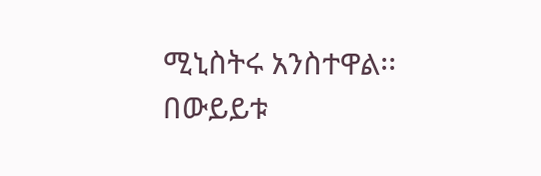ሚኒስትሩ አንስተዋል፡፡
በውይይቱ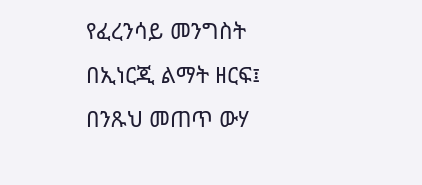የፈረንሳይ መንግስት በኢነርጂ ልማት ዘርፍ፤ በንጹህ መጠጥ ውሃ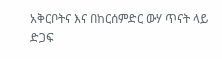አቅርቦትና እና በከርሰምድር ውሃ ጥናት ላይ ድጋፍ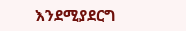እንደሚያደርግ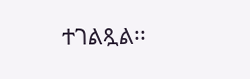ተገልጿል፡፡